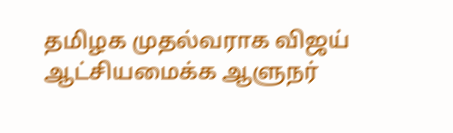தமிழக முதல்வராக விஜய் ஆட்சியமைக்க ஆளுநர்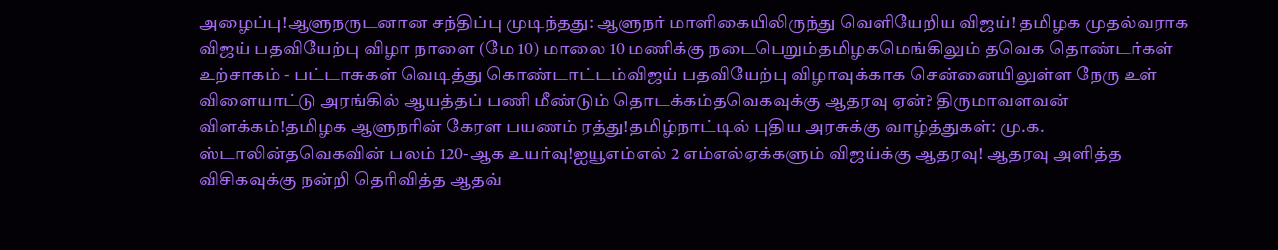அழைப்பு!ஆளுநருடனான சந்திப்பு முடிந்தது: ஆளுநர் மாளிகையிலிருந்து வெளியேறிய விஜய்! தமிழக முதல்வராக விஜய் பதவியேற்பு விழா நாளை (மே 10) மாலை 10 மணிக்கு நடைபெறும்தமிழகமெங்கிலும் தவெக தொண்டர்கள் உற்சாகம் - பட்டாசுகள் வெடித்து கொண்டாட்டம்விஜய் பதவியேற்பு விழாவுக்காக சென்னையிலுள்ள நேரு உள் விளையாட்டு அரங்கில் ஆயத்தப் பணி மீண்டும் தொடக்கம்தவெகவுக்கு ஆதரவு ஏன்? திருமாவளவன் விளக்கம்!தமிழக ஆளுநரின் கேரள பயணம் ரத்து!தமிழ்நாட்டில் புதிய அரசுக்கு வாழ்த்துகள்: மு.க. ஸ்டாலின்தவெகவின் பலம் 120-ஆக உயர்வு!ஐயூஎம்எல் 2 எம்எல்ஏக்களும் விஜய்க்கு ஆதரவு! ஆதரவு அளித்த விசிகவுக்கு நன்றி தெரிவித்த ஆதவ்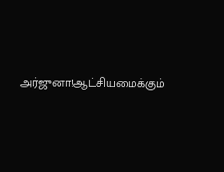அர்ஜுனா!ஆட்சியமைக்கும்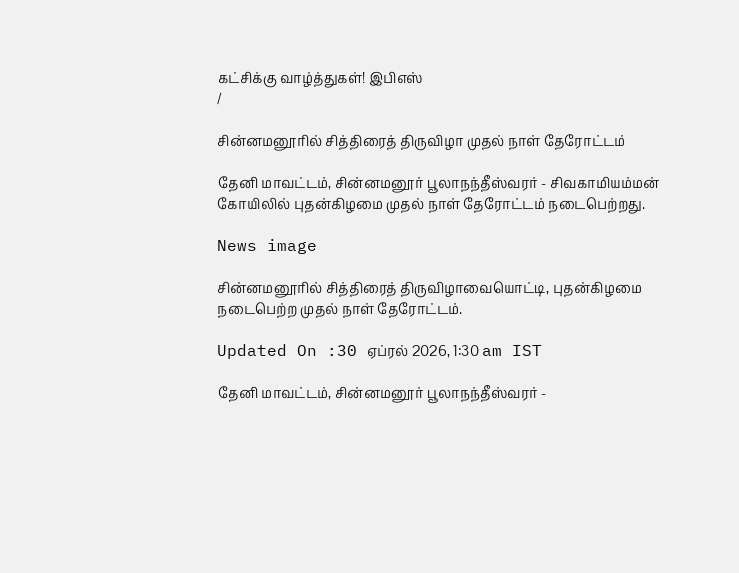கட்சிக்கு வாழ்த்துகள்! இபிஎஸ்
/

சின்னமனூரில் சித்திரைத் திருவிழா முதல் நாள் தேரோட்டம்

தேனி மாவட்டம், சின்னமனூர் பூலாநந்தீஸ்வரர் - சிவகாமியம்மன் கோயிலில் புதன்கிழமை முதல் நாள் தேரோட்டம் நடைபெற்றது.

News image

சின்னமனூரில் சித்திரைத் திருவிழாவையொட்டி, புதன்கிழமை நடைபெற்ற முதல் நாள் தேரோட்டம்.

Updated On :30 ஏப்ரல் 2026, 1:30 am IST

தேனி மாவட்டம், சின்னமனூர் பூலாநந்தீஸ்வரர் -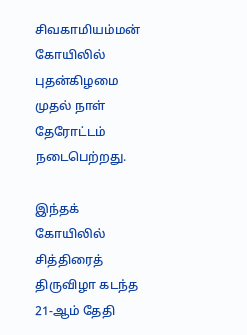சிவகாமியம்மன் கோயிலில் புதன்கிழமை முதல் நாள் தேரோட்டம் நடைபெற்றது.

இந்தக் கோயிலில் சித்திரைத் திருவிழா கடந்த 21-ஆம் தேதி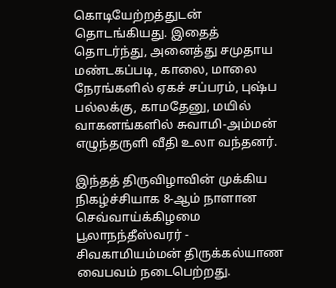கொடியேற்றத்துடன் தொடங்கியது. இதைத் தொடர்ந்து, அனைத்து சமுதாய மண்டகப்படி, காலை, மாலை நேரங்களில் ஏகச் சப்பரம், புஷ்ப பல்லக்கு, காமதேனு, மயில் வாகனங்களில் சுவாமி-அம்மன் எழுந்தருளி வீதி உலா வந்தனர்.

இந்தத் திருவிழாவின் முக்கிய நிகழ்ச்சியாக 8-ஆம் நாளான செவ்வாய்க்கிழமை பூலாநந்தீஸ்வரர் - சிவகாமியம்மன் திருக்கல்யாண வைபவம் நடைபெற்றது.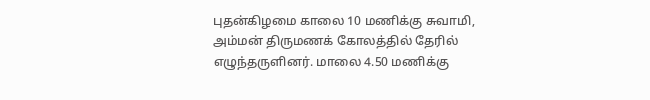புதன்கிழமை காலை 10 மணிக்கு சுவாமி, அம்மன் திருமணக் கோலத்தில் தேரில் எழுந்தருளினர். மாலை 4.50 மணிக்கு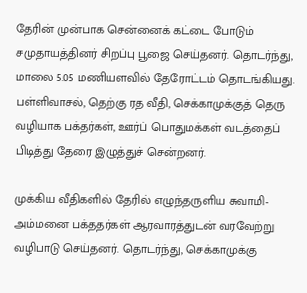தேரின் முன்பாக சென்னைக் கட்டை போடும் சமுதாயத்தினர் சிறப்பு பூஜை செய்தனர். தொடர்ந்து, மாலை 5.05 மணியளவில் தேரோட்டம் தொடங்கியது. பள்ளிவாசல், தெற்கு ரத வீதி, செக்காமுக்குத் தெரு வழியாக பக்தர்கள், ஊர்ப் பொதுமக்கள் வடத்தைப் பிடித்து தேரை இழுத்துச் சென்றனர்.

முக்கிய வீதிகளில் தேரில் எழுந்தருளிய சுவாமி- அம்மனை பக்ததர்கள் ஆரவாரத்துடன் வரவேற்று வழிபாடு செய்தனர். தொடர்ந்து, செக்காமுக்கு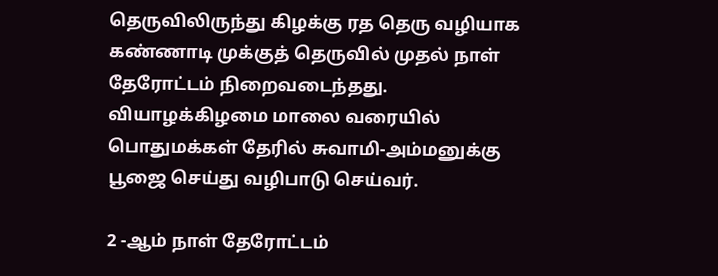தெருவிலிருந்து கிழக்கு ரத தெரு வழியாக கண்ணாடி முக்குத் தெருவில் முதல் நாள் தேரோட்டம் நிறைவடைந்தது. வியாழக்கிழமை மாலை வரையில் பொதுமக்கள் தேரில் சுவாமி-அம்மனுக்கு பூஜை செய்து வழிபாடு செய்வர்.

2 -ஆம் நாள் தேரோட்டம்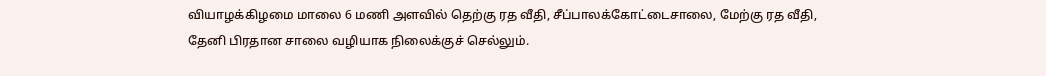வியாழக்கிழமை மாலை 6 மணி அளவில் தெற்கு ரத வீதி, சீப்பாலக்கோட்டைசாலை, மேற்கு ரத வீதி, தேனி பிரதான சாலை வழியாக நிலைக்குச் செல்லும்.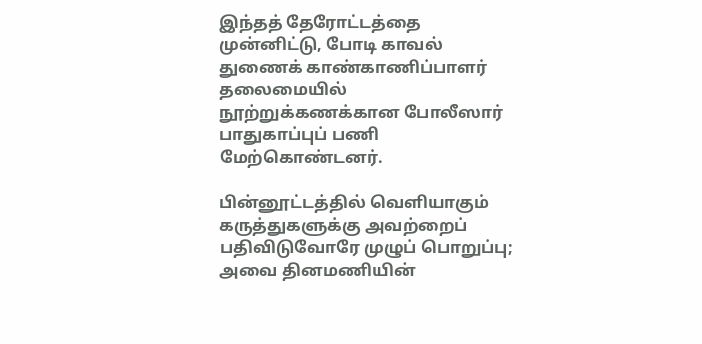இந்தத் தேரோட்டத்தை முன்னிட்டு, போடி காவல் துணைக் காண்காணிப்பாளர் தலைமையில் நூற்றுக்கணக்கான போலீஸார் பாதுகாப்புப் பணி மேற்கொண்டனர்.

பின்னூட்டத்தில் வெளியாகும் கருத்துகளுக்கு அவற்றைப் பதிவிடுவோரே முழுப் பொறுப்பு; அவை தினமணியின்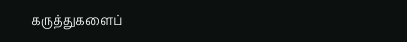கருத்துகளைப்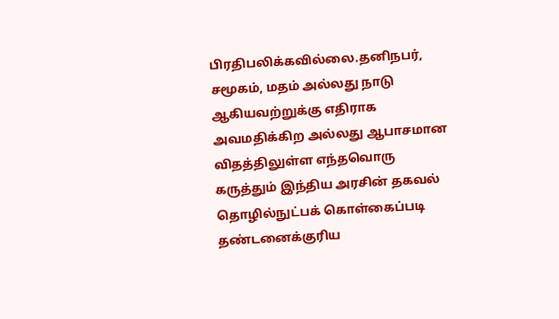பிரதிபலிக்கவில்லை.தனிநபர், சமூகம், மதம் அல்லது நாடு ஆகியவற்றுக்கு எதிராக அவமதிக்கிற அல்லது ஆபாசமான விதத்திலுள்ள எந்தவொரு கருத்தும் இந்திய அரசின் தகவல் தொழில்நுட்பக் கொள்கைப்படி தண்டனைக்குரிய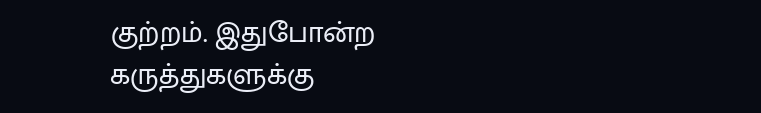குற்றம். இதுபோன்ற கருத்துகளுக்கு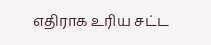எதிராக உரிய சட்ட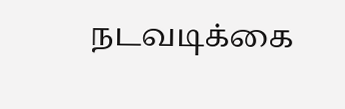நடவடிக்கை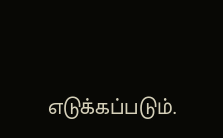எடுக்கப்படும்.